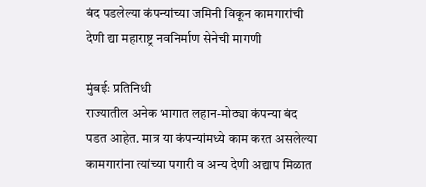बंद पडलेल्या कंपन्यांच्या जमिनी विकून कामगारांची देणी द्या महाराष्ट्र नवनिर्माण सेनेची मागणी

मुंबईः प्रतिनिधी
राज्यातील अनेक भागात लहान-मोठ्या कंपन्या बंद पडत आहेत. मात्र या कंपन्यांमध्ये काम करत असलेल्या कामगारांना त्यांच्या पगारी व अन्य देणी अद्याप मिळात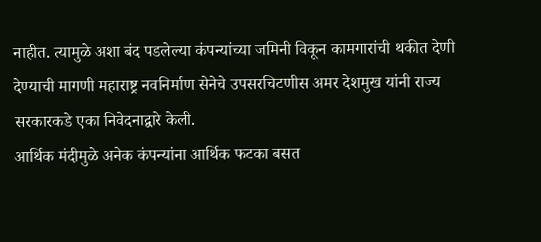नाहीत. त्यामुळे अशा बंद पडलेल्या कंपन्यांच्या जमिनी विकून कामगारांची थकीत देणी देण्याची मागणी महाराष्ट्र नवनिर्माण सेनेचे उपसरचिटणीस अमर देशमुख यांनी राज्य सरकारकडे एका निवेदनाद्वारे केली.
आर्थिक मंदीमुळे अनेक कंपन्यांना आर्थिक फटका बसत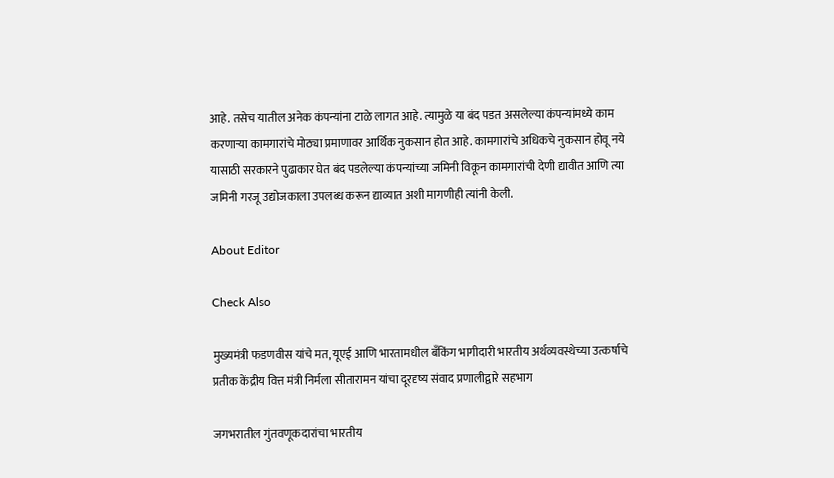आहे. तसेच यातील अनेक कंपन्यांना टाळे लागत आहे. त्यामुळे या बंद पडत असलेल्या कंपन्यांमध्ये काम करणाऱ्या कामगारांचे मोठ्या प्रमाणावर आर्थिक नुकसान होत आहे. कामगारांचे अधिकचे नुकसान होवू नये यासाठी सरकारने पुढाकार घेत बंद पडलेल्या कंपन्यांच्या जमिनी विकून कामगारांची देणी द्यावीत आणि त्या जमिनी गरजू उद्योजकाला उपलब्ध करून द्याव्यात अशी मागणीही त्यांनी केली.

About Editor

Check Also

मुख्यमंत्री फडणवीस यांचे मत, यूएई आणि भारतामधील बँकिंग भागीदारी भारतीय अर्थव्यवस्थेच्या उत्कर्षाचे प्रतीक केंद्रीय वित्त मंत्री निर्मला सीतारामन यांचा दूरदृष्य संवाद प्रणालीद्वारे सहभाग

जगभरातील गुंतवणूकदारांचा भारतीय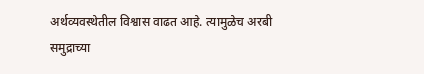अर्थव्यवस्थेतील विश्वास वाढत आहे. त्यामुळेच अरबी समुद्राच्या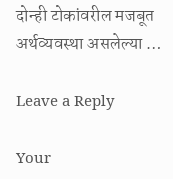दोन्ही टोकांवरील मजबूत अर्थव्यवस्था असलेल्या …

Leave a Reply

Your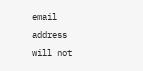email address will not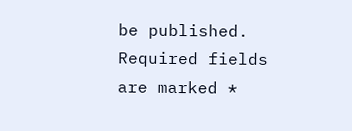be published. Required fields are marked *